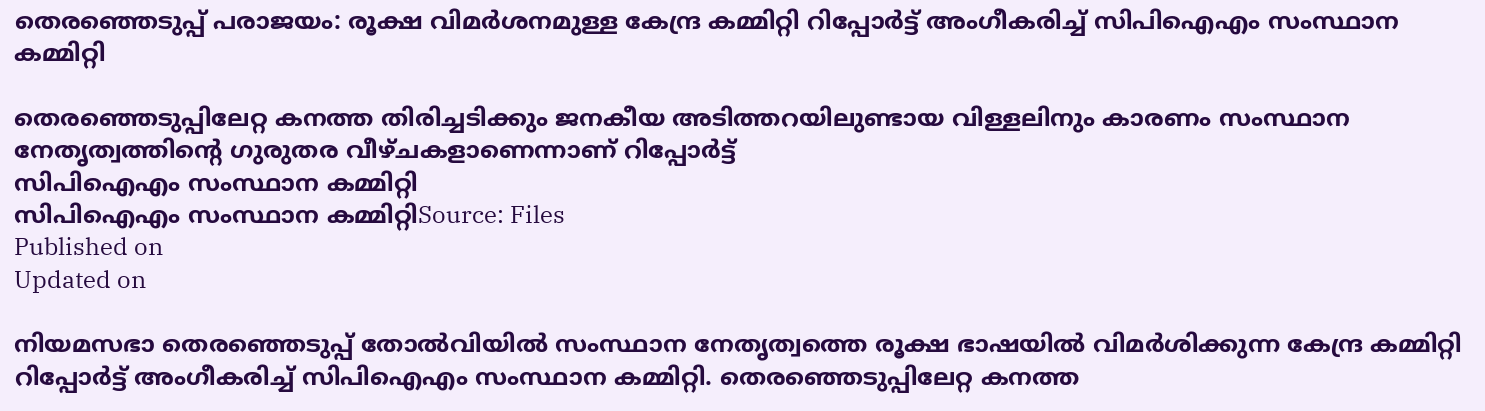തെരഞ്ഞെടുപ്പ് പരാജയം: രൂക്ഷ വിമര്‍ശനമുള്ള കേന്ദ്ര കമ്മിറ്റി റിപ്പോര്‍ട്ട് അംഗീകരിച്ച് സിപിഐഎം സംസ്ഥാന കമ്മിറ്റി

തെരഞ്ഞെടുപ്പിലേറ്റ കനത്ത തിരിച്ചടിക്കും ജനകീയ അടിത്തറയിലുണ്ടായ വിള്ളലിനും കാരണം സംസ്ഥാന നേതൃത്വത്തിന്റെ ഗുരുതര വീഴ്ചകളാണെന്നാണ് റിപ്പോര്‍ട്ട്
സിപിഐഎം സംസ്ഥാന കമ്മിറ്റി
സിപിഐഎം സംസ്ഥാന കമ്മിറ്റിSource: Files
Published on
Updated on

നിയമസഭാ തെരഞ്ഞെടുപ്പ് തോല്‍വിയില്‍ സംസ്ഥാന നേതൃത്വത്തെ രൂക്ഷ ഭാഷയില്‍ വിമര്‍ശിക്കുന്ന കേന്ദ്ര കമ്മിറ്റി റിപ്പോര്‍ട്ട് അംഗീകരിച്ച് സിപിഐഎം സംസ്ഥാന കമ്മിറ്റി. തെരഞ്ഞെടുപ്പിലേറ്റ കനത്ത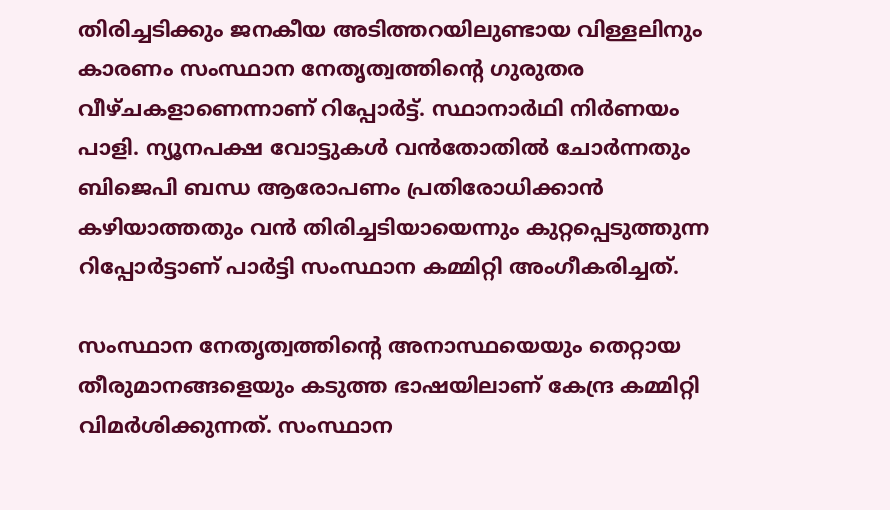തിരിച്ചടിക്കും ജനകീയ അടിത്തറയിലുണ്ടായ വിള്ളലിനും കാരണം സംസ്ഥാന നേതൃത്വത്തിന്റെ ഗുരുതര വീഴ്ചകളാണെന്നാണ് റിപ്പോര്‍ട്ട്. സ്ഥാനാര്‍ഥി നിര്‍ണയം പാളി. ന്യൂനപക്ഷ വോട്ടുകൾ വൻതോതിൽ ചോർന്നതും ബിജെപി ബന്ധ ആരോപണം പ്രതിരോധിക്കാൻ കഴിയാത്തതും വൻ തിരിച്ചടിയായെന്നും കുറ്റപ്പെടുത്തുന്ന റിപ്പോര്‍ട്ടാണ് പാര്‍ട്ടി സംസ്ഥാന കമ്മിറ്റി അംഗീകരിച്ചത്.

സംസ്ഥാന നേതൃത്വത്തിന്റെ അനാസ്ഥയെയും തെറ്റായ തീരുമാനങ്ങളെയും കടുത്ത ഭാഷയിലാണ് കേന്ദ്ര കമ്മിറ്റി വിമര്‍ശിക്കുന്നത്. സംസ്ഥാന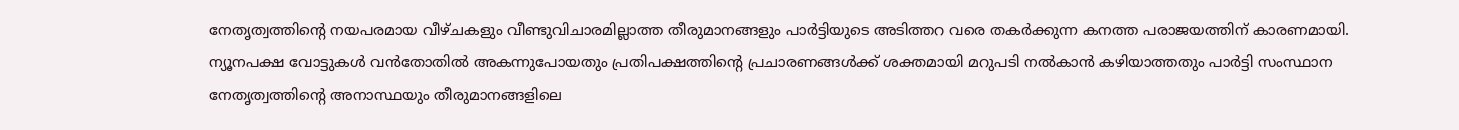നേതൃത്വത്തിന്റെ നയപരമായ വീഴ്ചകളും വീണ്ടുവിചാരമില്ലാത്ത തീരുമാനങ്ങളും പാർട്ടിയുടെ അടിത്തറ വരെ തകർക്കുന്ന കനത്ത പരാജയത്തിന് കാരണമായി. ന്യൂനപക്ഷ വോട്ടുകൾ വൻതോതിൽ അകന്നുപോയതും പ്രതിപക്ഷത്തിന്റെ പ്രചാരണങ്ങൾക്ക് ശക്തമായി മറുപടി നൽകാൻ കഴിയാത്തതും പാർട്ടി സംസ്ഥാന നേതൃത്വത്തിന്റെ അനാസ്ഥയും തീരുമാനങ്ങളിലെ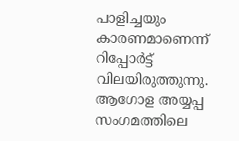പാളിച്ചയും കാരണമാണെന്ന് റിപ്പോർട്ട് വിലയിരുത്തുന്നു. ആഗോള അയ്യപ്പ സംഗമത്തിലെ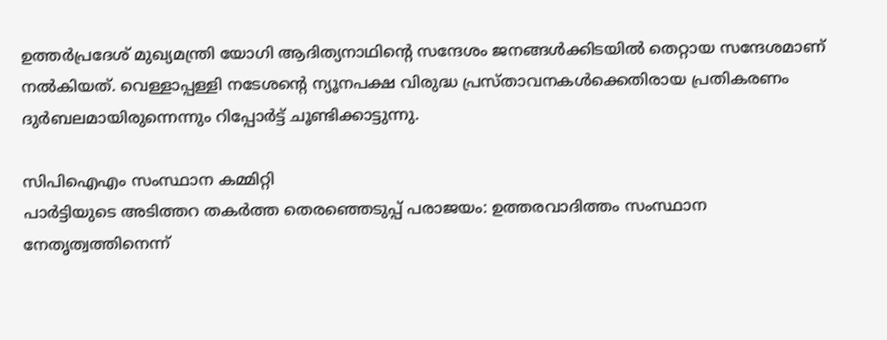ഉത്തർപ്രദേശ് മുഖ്യമന്ത്രി യോഗി ആദിത്യനാഥിന്റെ സന്ദേശം ജനങ്ങൾക്കിടയിൽ തെറ്റായ സന്ദേശമാണ് നൽകിയത്. വെള്ളാപ്പള്ളി നടേശന്റെ ന്യൂനപക്ഷ വിരുദ്ധ പ്രസ്താവനകൾക്കെതിരായ പ്രതികരണം ദുർബലമായിരുന്നെന്നും റിപ്പോര്‍ട്ട് ചൂണ്ടിക്കാട്ടുന്നു.

സിപിഐഎം സംസ്ഥാന കമ്മിറ്റി
പാർട്ടിയുടെ അടിത്തറ തകര്‍ത്ത തെരഞ്ഞെടുപ്പ് പരാജയം: ഉത്തരവാദിത്തം സംസ്ഥാന നേതൃത്വത്തിനെന്ന്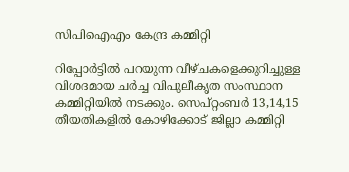സിപിഐഎം കേന്ദ്ര കമ്മിറ്റി

റിപ്പോര്‍ട്ടില്‍ പറയുന്ന വീഴ്ചകളെക്കുറിച്ചുള്ള വിശദമായ ചർച്ച വിപുലീകൃത സംസ്ഥാന കമ്മിറ്റിയിൽ നടക്കും. സെപ്റ്റംബർ 13,14,15 തീയതികളിൽ കോഴിക്കോട് ജില്ലാ കമ്മിറ്റി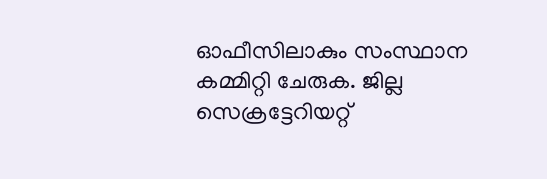ഓഫീസിലാകും സംസ്ഥാന കമ്മിറ്റി ചേരുക. ജില്ല സെക്രട്ടേറിയറ്റ്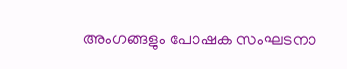അംഗങ്ങളും പോഷക സംഘടനാ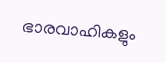ഭാരവാഹികളും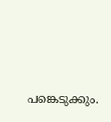പങ്കെടുക്കും.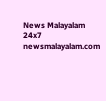News Malayalam 24x7
newsmalayalam.com